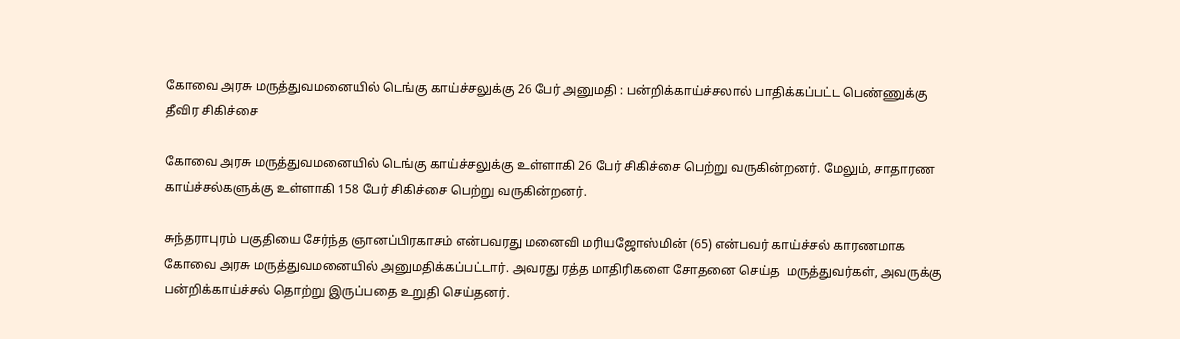கோவை அரசு மருத்துவமனையில் டெங்கு காய்ச்சலுக்கு 26 பேர் அனுமதி : பன்றிக்காய்ச்சலால் பாதிக்கப்பட்ட பெண்ணுக்கு தீவிர சிகிச்சை

கோவை அரசு மருத்துவமனையில் டெங்கு காய்ச்சலுக்கு உள்ளாகி 26 பேர் சிகிச்சை பெற்று வருகின்றனர். மேலும், சாதாரண காய்ச்சல்களுக்கு உள்ளாகி 158 பேர் சிகிச்சை பெற்று வருகின்றனர்.

சுந்தராபுரம் பகுதியை சேர்ந்த ஞானப்பிரகாசம் என்பவரது மனைவி மரியஜோஸ்மின் (65) என்பவர் காய்ச்சல் காரணமாக கோவை அரசு மருத்துவமனையில் அனுமதிக்கப்பட்டார். அவரது ரத்த மாதிரிகளை சோதனை செய்த  மருத்துவர்கள், அவருக்கு பன்றிக்காய்ச்சல் தொற்று இருப்பதை உறுதி செய்தனர்.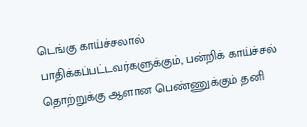டெங்கு காய்ச்சலால் பாதிக்கப்பட்டவர்களுக்கும், பன்றிக் காய்ச்சல் தொற்றுக்கு ஆளான பெண்ணுக்கும் தனி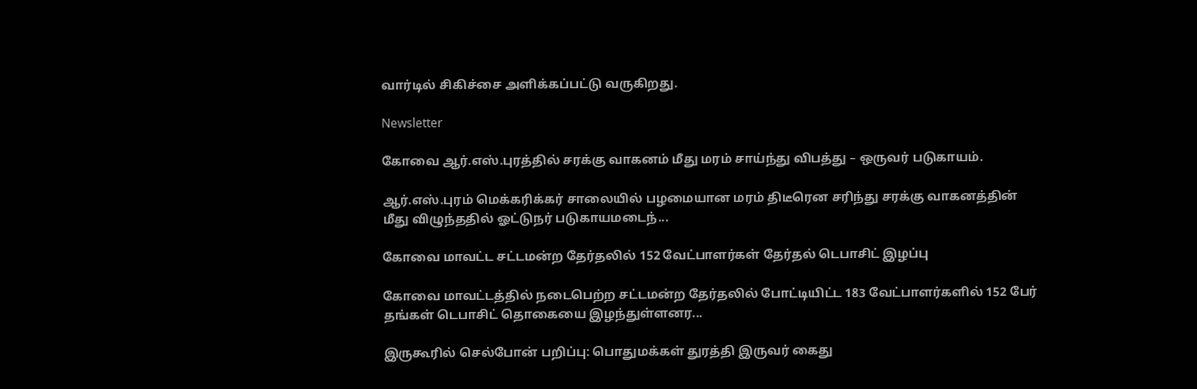வார்டில் சிகிச்சை அளிக்கப்பட்டு வருகிறது.

Newsletter

கோவை ஆர்.எஸ்.புரத்தில் சரக்கு வாகனம் மீது மரம் சாய்ந்து விபத்து – ஒருவர் படுகாயம்.

ஆர்.எஸ்.புரம் மெக்கரிக்கர் சாலையில் பழமையான மரம் திடீரென சரிந்து சரக்கு வாகனத்தின் மீது விழுந்ததில் ஓட்டுநர் படுகாயமடைந்...

கோவை மாவட்ட சட்டமன்ற தேர்தலில் 152 வேட்பாளர்கள் தேர்தல் டெபாசிட் இழப்பு

கோவை மாவட்டத்தில் நடைபெற்ற சட்டமன்ற தேர்தலில் போட்டியிட்ட 183 வேட்பாளர்களில் 152 பேர் தங்கள் டெபாசிட் தொகையை இழந்துள்ளனர...

இருகூரில் செல்போன் பறிப்பு: பொதுமக்கள் துரத்தி இருவர் கைது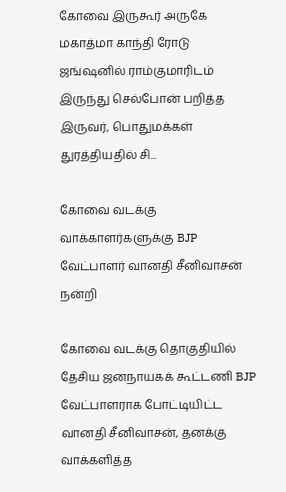கோவை இருகூர் அருகே மகாத்மா காந்தி ரோடு ஜங்ஷனில் ராம்குமாரிடம் இருந்து செல்போன் பறித்த இருவர், பொதுமக்கள் துரத்தியதில் சி...

கோவை வடக்கு வாக்காளர்களுக்கு BJP வேட்பாளர் வானதி சீனிவாசன் நன்றி

கோவை வடக்கு தொகுதியில் தேசிய ஜனநாயகக் கூட்டணி BJP வேட்பாளராக போட்டியிட்ட வானதி சீனிவாசன், தனக்கு வாக்களித்த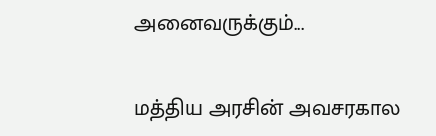அனைவருக்கும்...

மத்திய அரசின் அவசரகால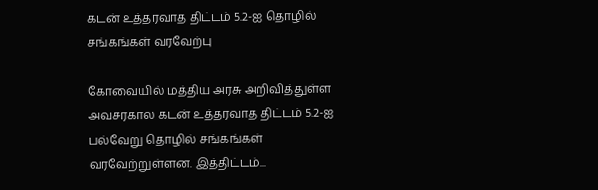கடன் உத்தரவாத திட்டம் 5.2-ஐ தொழில் சங்கங்கள் வரவேற்பு

கோவையில் மத்திய அரசு அறிவித்துள்ள அவசரகால கடன் உத்தரவாத திட்டம் 5.2-ஐ பல்வேறு தொழில் சங்கங்கள் வரவேற்றுள்ளன. இத்திட்டம்...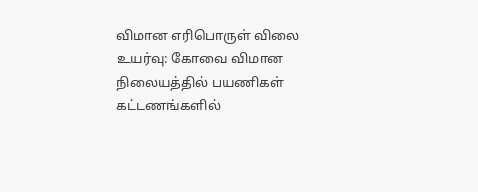விமான எரிபொருள் விலை உயர்வு: கோவை விமான நிலையத்தில் பயணிகள் கட்டணங்களில்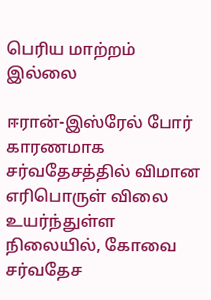பெரிய மாற்றம் இல்லை

ஈரான்-இஸ்ரேல் போர் காரணமாக சர்வதேசத்தில் விமான எரிபொருள் விலை உயர்ந்துள்ள நிலையில், கோவை சர்வதேச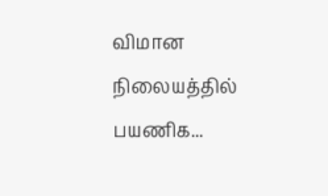விமான நிலையத்தில் பயணிக...